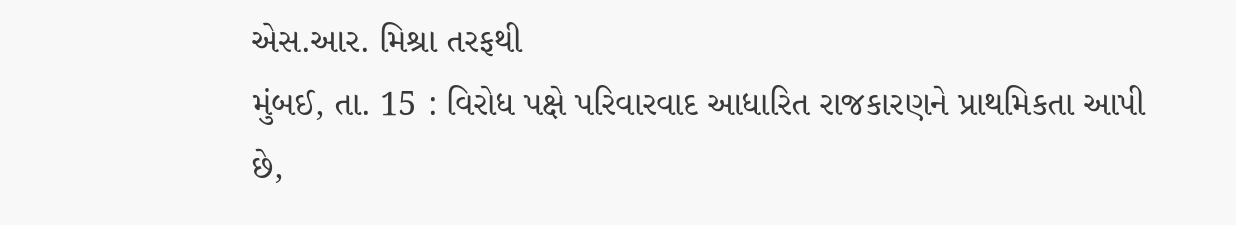એસ.આર. મિશ્રા તરફથી
મુંબઈ, તા. 15 : વિરોધ પક્ષે પરિવારવાદ આધારિત રાજકારણને પ્રાથમિકતા આપી છે,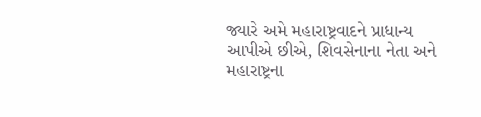જ્યારે અમે મહારાષ્ટ્રવાદને પ્રાધાન્ય આપીએ છીએ, શિવસેનાના નેતા અને મહારાષ્ટ્રના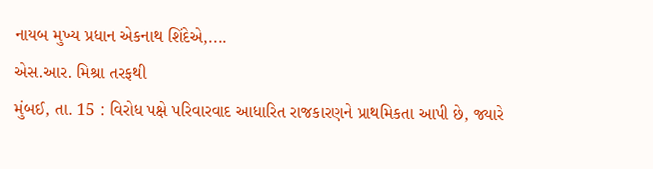નાયબ મુખ્ય પ્રધાન એકનાથ શિંદેએ,....
એસ.આર. મિશ્રા તરફથી
મુંબઈ, તા. 15 : વિરોધ પક્ષે પરિવારવાદ આધારિત રાજકારણને પ્રાથમિકતા આપી છે, જ્યારે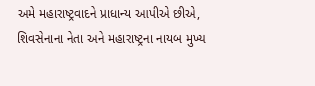અમે મહારાષ્ટ્રવાદને પ્રાધાન્ય આપીએ છીએ, શિવસેનાના નેતા અને મહારાષ્ટ્રના નાયબ મુખ્ય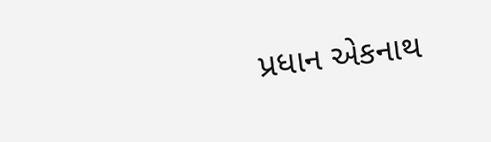પ્રધાન એકનાથ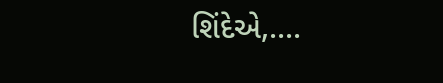શિંદેએ,....